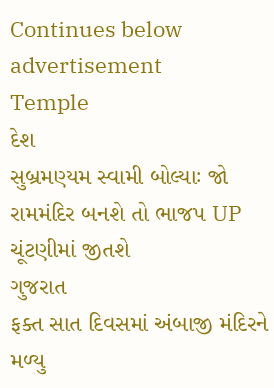Continues below advertisement
Temple
દેશ
સુબ્રમણ્યમ સ્વામી બોલ્યાઃ જો રામમંદિર બનશે તો ભાજપ UP ચૂંટણીમાં જીતશે
ગુજરાત
ફક્ત સાત દિવસમાં અંબાજી મંદિરને મળ્યુ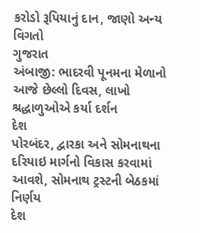કરોડો રૂપિયાનું દાન, જાણો અન્ય વિગતો
ગુજરાત
અંબાજી: ભાદરવી પૂનમના મેળાનો આજે છેલ્લો દિવસ, લાખો શ્રદ્ધાળુઓએ કર્યા દર્શન
દેશ
પોરબંદર, દ્વારકા અને સોમનાથના દરિયાઇ માર્ગનો વિકાસ કરવામાં આવશે, સોમનાથ ટ્રસ્ટની બેઠકમાં નિર્ણય
દેશ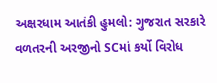અક્ષરધામ આતંકી હુમલો: ગુજરાત સરકારે વળતરની અરજીનો SCમાં કર્યો વિરોધ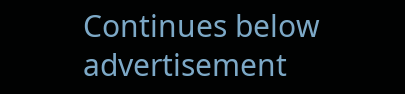Continues below advertisement